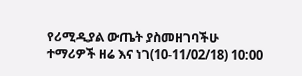የሪሚዲያል ውጤት ያስመዘገባችሁ ተማሪዎች ዘሬ እና ነገ(10-11/02/18) 10:00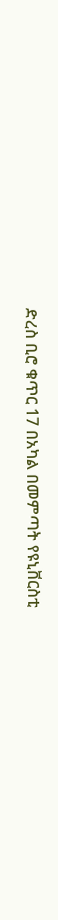ድረስ ቢሮ ቁጥር 17 በአካል በመምጣት የዩኒቨርስቲ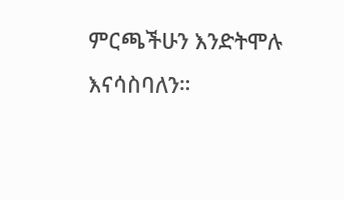ምርጫችሁን እንድትሞሉ እናሳስባለን።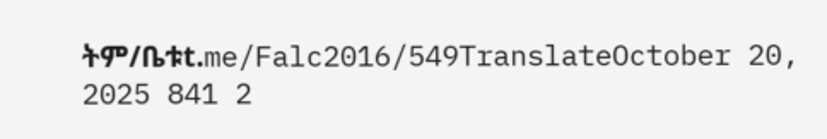ትም/ቤቱt.me/Falc2016/549TranslateOctober 20, 2025 841 2